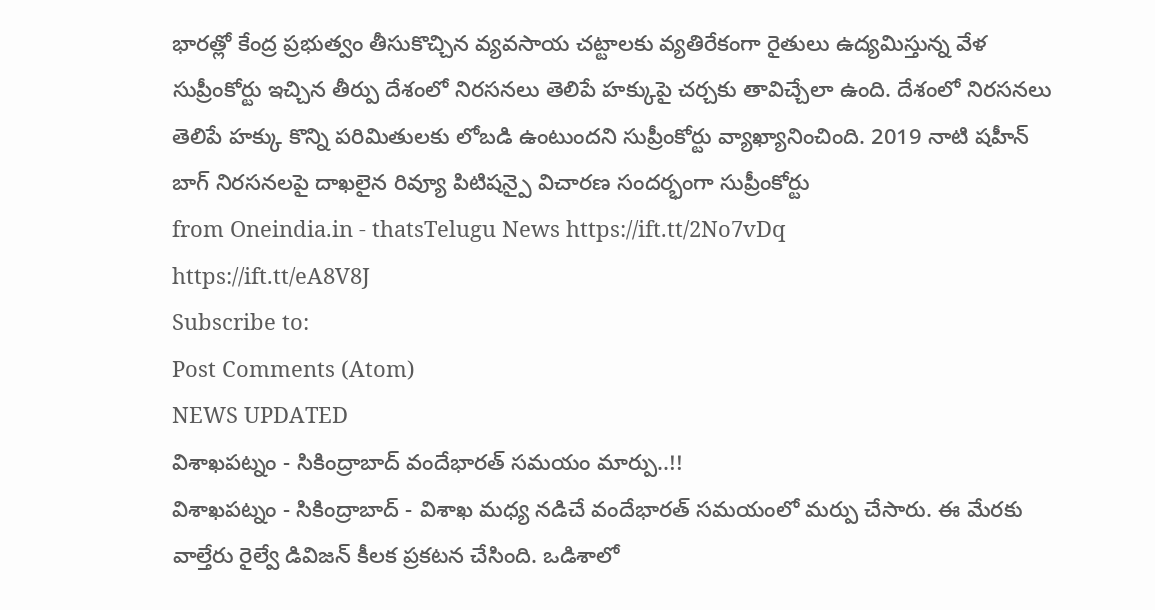భారత్లో కేంద్ర ప్రభుత్వం తీసుకొచ్చిన వ్యవసాయ చట్టాలకు వ్యతిరేకంగా రైతులు ఉద్యమిస్తున్న వేళ సుప్రీంకోర్టు ఇచ్చిన తీర్పు దేశంలో నిరసనలు తెలిపే హక్కుపై చర్చకు తావిచ్చేలా ఉంది. దేశంలో నిరసనలు తెలిపే హక్కు కొన్ని పరిమితులకు లోబడి ఉంటుందని సుప్రీంకోర్టు వ్యాఖ్యానించింది. 2019 నాటి షహీన్ బాగ్ నిరసనలపై దాఖలైన రివ్యూ పిటిషన్పై విచారణ సందర్భంగా సుప్రీంకోర్టు
from Oneindia.in - thatsTelugu News https://ift.tt/2No7vDq
https://ift.tt/eA8V8J
Subscribe to:
Post Comments (Atom)
NEWS UPDATED
విశాఖపట్నం - సికింద్రాబాద్ వందేభారత్ సమయం మార్పు..!!
విశాఖపట్నం - సికింద్రాబాద్ - విశాఖ మధ్య నడిచే వందేభారత్ సమయంలో మర్పు చేసారు. ఈ మేరకు వాల్తేరు రైల్వే డివిజన్ కీలక ప్రకటన చేసింది. ఒడిశాలో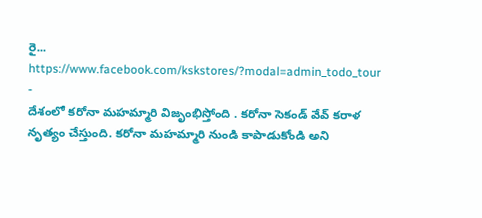రై...
https://www.facebook.com/kskstores/?modal=admin_todo_tour
-
దేశంలో కరోనా మహమ్మారి విజృంభిస్తోంది . కరోనా సెకండ్ వేవ్ కరాళ నృత్యం చేస్తుంది. కరోనా మహమ్మారి నుండి కాపాడుకోండి అని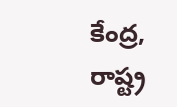కేంద్ర, రాష్ట్ర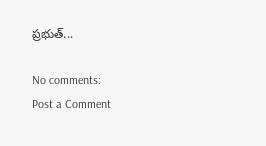ప్రభుత్...

No comments:
Post a Comment